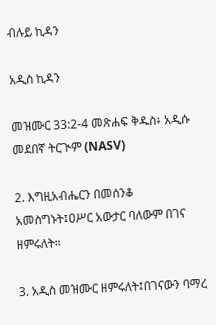ብሉይ ኪዳን

አዲስ ኪዳን

መዝሙር 33:2-4 መጽሐፍ ቅዱስ፥ አዲሱ መደበኛ ትርጒም (NASV)

2. እግዚአብሔርን በመሰንቆ አመስግኑት፤ዐሥር አውታር ባለውም በገና ዘምሩለት።

3. አዲስ መዝሙር ዘምሩለት፤በገናውን ባማረ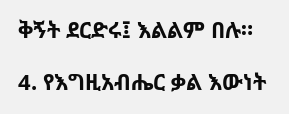ቅኝት ደርድሩ፤ እልልም በሉ።

4. የእግዚአብሔር ቃል እውነት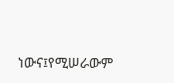ነውና፤የሚሠራውም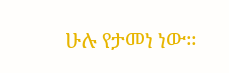ሁሉ የታመነ ነው።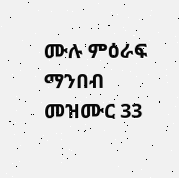ሙሉ ምዕራፍ ማንበብ መዝሙር 33